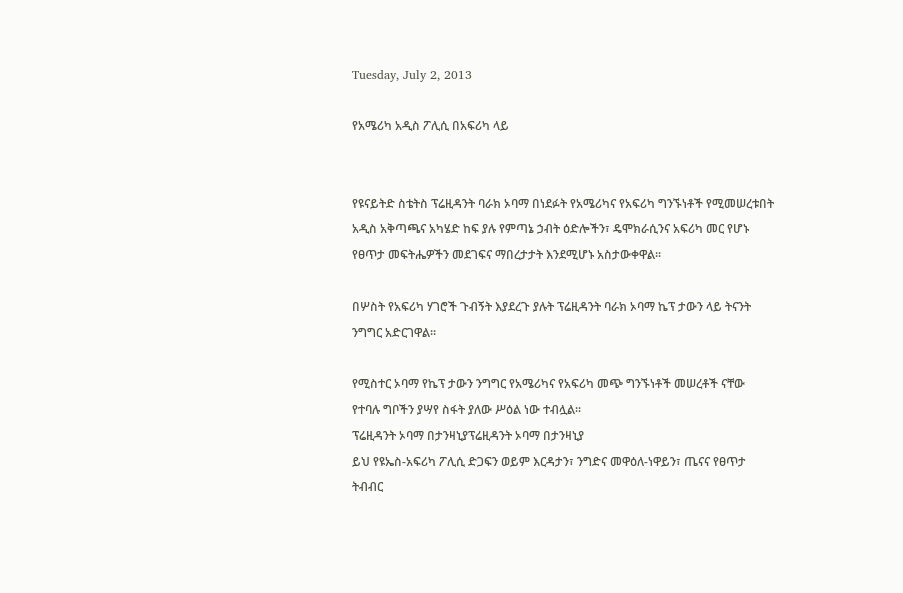Tuesday, July 2, 2013

የአሜሪካ አዲስ ፖሊሲ በአፍሪካ ላይ


የዩናይትድ ስቴትስ ፕሬዚዳንት ባራክ ኦባማ በነደፉት የአሜሪካና የአፍሪካ ግንኙነቶች የሚመሠረቱበት አዲስ አቅጣጫና አካሄድ ከፍ ያሉ የምጣኔ ኃብት ዕድሎችን፣ ዴሞክራሲንና አፍሪካ መር የሆኑ የፀጥታ መፍትሔዎችን መደገፍና ማበረታታት እንደሚሆኑ አስታውቀዋል፡፡

በሦስት የአፍሪካ ሃገሮች ጉብኝት እያደረጉ ያሉት ፕሬዚዳንት ባራክ ኦባማ ኬፕ ታውን ላይ ትናንት ንግግር አድርገዋል፡፡

የሚስተር ኦባማ የኬፕ ታውን ንግግር የአሜሪካና የአፍሪካ መጭ ግንኙነቶች መሠረቶች ናቸው የተባሉ ግቦችን ያሣየ ስፋት ያለው ሥዕል ነው ተብሏል፡፡
ፕሬዚዳንት ኦባማ በታንዛኒያፕሬዚዳንት ኦባማ በታንዛኒያ
ይህ የዩኤስ-አፍሪካ ፖሊሲ ድጋፍን ወይም እርዳታን፣ ንግድና መዋዕለ-ነዋይን፣ ጤናና የፀጥታ ትብብር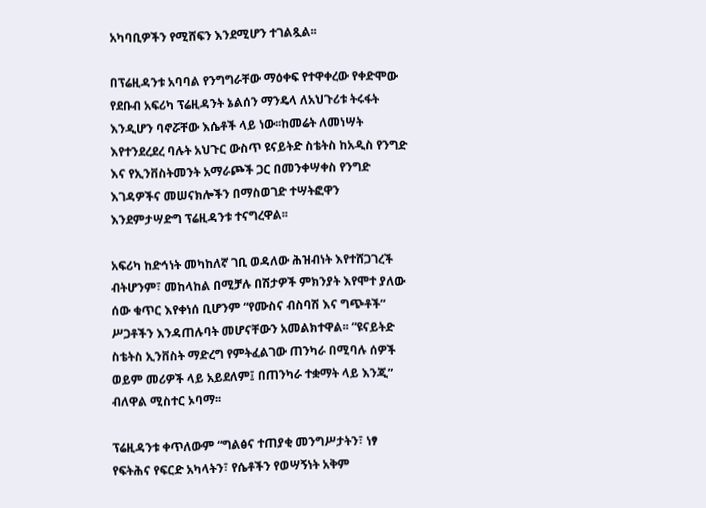አካባቢዎችን የሚሸፍን እንደሚሆን ተገልጿል፡፡

በፕሬዚዳንቱ አባባል የንግግራቸው ማዕቀፍ የተዋቀረው የቀድሞው የደቡብ አፍሪካ ፕሬዚዳንት ኔልሰን ማንዴላ ለአህጉሪቱ ትሩፋት እንዲሆን ባኖሯቸው እሴቶች ላይ ነው፡፡ከመሬት ለመነሣት እየተንደረደረ ባሉት አህጉር ውስጥ ዩናይትድ ስቴትስ ከአዲስ የንግድ እና የኢንቨስትመንት አማራጮች ጋር በመንቀሣቀስ የንግድ እገዳዎችና መሠናክሎችን በማስወገድ ተሣትፎዋን እንደምታሣድግ ፕሬዚዳንቱ ተናግረዋል፡፡

አፍሪካ ከድኅነት መካከለኛ ገቢ ወዳለው ሕዝብነት እየተሸጋገረች ብትሆንም፣ መከላከል በሚቻሉ በሽታዎች ምክንያት እየሞተ ያለው ሰው ቁጥር እየቀነሰ ቢሆንም “የሙስና ብስባሽ እና ግጭቶች” ሥጋቶችን እንዳጠሉባት መሆናቸውን አመልክተዋል፡፡ “ዩናይትድ ስቴትስ ኢንቨስት ማድረግ የምትፈልገው ጠንካራ በሚባሉ ሰዎች ወይም መሪዎች ላይ አይደለም፤ በጠንካራ ተቋማት ላይ እንጂ” ብለዋል ሚስተር ኦባማ፡፡

ፕሬዚዳንቱ ቀጥለውም “ግልፅና ተጠያቂ መንግሥታትን፣ ነፃ የፍትሕና የፍርድ አካላትን፣ የሴቶችን የወሣኝነት አቅም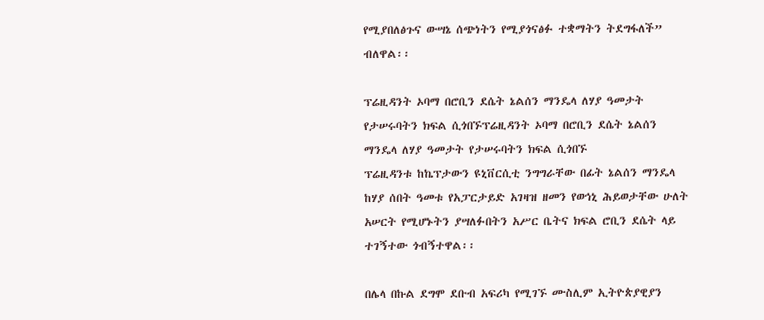የሚያበለፅጉና ውሣኔ ሰጭነትን የሚያጎናፅፉ ተቋማትን ትደግፋለች” ብለዋል፡፡

ፕሬዚዳንት ኦባማ በሮቢን ደሴት ኔልሰን ማንዴላ ለሃያ ዓመታት የታሠሩባትን ክፍል ሲጎበኙፕሬዚዳንት ኦባማ በሮቢን ደሴት ኔልሰን ማንዴላ ለሃያ ዓመታት የታሠሩባትን ክፍል ሲጎበኙ
ፕሬዚዳንቱ ከኬፕታውን ዩኒቨርሲቲ ንግግራቸው በፊት ኔልሰን ማንዴላ ከሃያ ሰበት ዓመቱ የአፓርታይድ አገዛዝ ዘመን የወኅኒ ሕይወታቸው ሁለት አሠርት የሚሆኑትን ያሣለፉበትን አሥር ቤትና ክፍል ሮቢን ደሴት ላይ ተገኝተው ጎብኝተዋል፡፡

በሌላ በኩል ደግሞ ደቡብ አፍሪካ የሚገኙ ሙስሊም ኢትዮጵያዊያን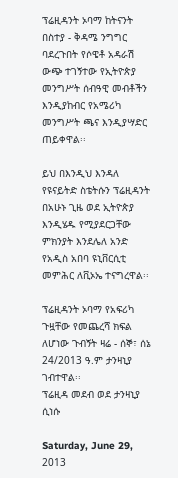ፕሬዚዳንት ኦባማ ከትናንት በስተያ - ቅዳሜ ንግግር ባደረጉበት የሶዌቶ አዳራሽ ውጭ ተገኝተው የኢትዮጵያ መንግሥት ሰብዓዊ መብቶችን እንዲያከብር የአሜሪካ መንግሥት ጫና እንዲያሣድር ጠይቀዋል፡፡

ይህ በእንዲህ እንዳለ የዩናይትድ ስቴትሱን ፕሬዚዳንት በአሁኑ ጊዜ ወደ ኢትዮጵያ እንዲሄዱ የሚያደርጋቸው ምክንያት እንደሌለ አንድ የአዲስ አበባ ዩኒቨርሲቲ መምሕር ለቪኦኤ ተናግረዋል፡፡

ፕሬዚዳንት ኦባማ የአፍሪካ ጉዟቸው የመጨረሻ ክፍል ለሆነው ጉብኝት ዛሬ - ሰኞ፣ ሰኔ 24/2013 ዓ.ም ታንዛኒያ ገብተዋል፡፡
ፕሬዚዳ መደብ ወደ ታንዛኒያ ሲነሱ

Saturday, June 29, 2013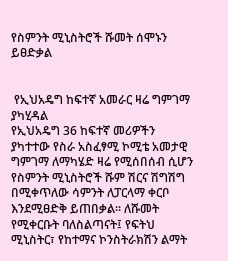የስምንት ሚኒስትሮች ሹመት ሰሞኑን ይፀድቃል


 የኢህአዴግ ከፍተኛ አመራር ዛሬ ግምገማ ያካሂዳል
የኢህአዴግ 36 ከፍተኛ መሪዎችን ያካተተው የስራ አስፈፃሚ ኮሚቴ አመታዊ ግምገማ ለማካሄድ ዛሬ የሚሰበሰብ ሲሆን የስምንት ሚኒስትሮች ሹም ሽርና ሽግሽግ በሚቀጥለው ሳምንት ለፓርላማ ቀርቦ እንደሚፀድቅ ይጠበቃል፡፡ ለሹመት የሚቀርቡት ባለስልጣናት፤ የፍትህ ሚኒስትር፣ የከተማና ኮንስትራክሽን ልማት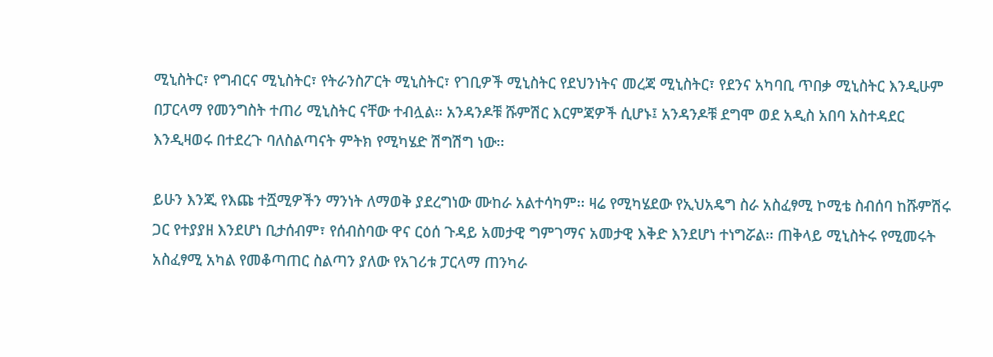ሚኒስትር፣ የግብርና ሚኒስትር፣ የትራንስፖርት ሚኒስትር፣ የገቢዎች ሚኒስትር የደህንነትና መረጃ ሚኒስትር፣ የደንና አካባቢ ጥበቃ ሚኒስትር እንዲሁም በፓርላማ የመንግስት ተጠሪ ሚኒስትር ናቸው ተብሏል፡፡ አንዳንዶቹ ሹምሽር እርምጃዎች ሲሆኑ፤ አንዳንዶቹ ደግሞ ወደ አዲስ አበባ አስተዳደር እንዲዛወሩ በተደረጉ ባለስልጣናት ምትክ የሚካሄድ ሽግሽግ ነው፡፡

ይሁን እንጂ የእጩ ተሿሚዎችን ማንነት ለማወቅ ያደረግነው ሙከራ አልተሳካም፡፡ ዛሬ የሚካሄደው የኢህአዴግ ስራ አስፈፃሚ ኮሚቴ ስብሰባ ከሹምሽሩ ጋር የተያያዘ እንደሆነ ቢታሰብም፣ የሰብስባው ዋና ርዕሰ ጉዳይ አመታዊ ግምገማና አመታዊ እቅድ እንደሆነ ተነግሯል፡፡ ጠቅላይ ሚኒስትሩ የሚመሩት አስፈፃሚ አካል የመቆጣጠር ስልጣን ያለው የአገሪቱ ፓርላማ ጠንካራ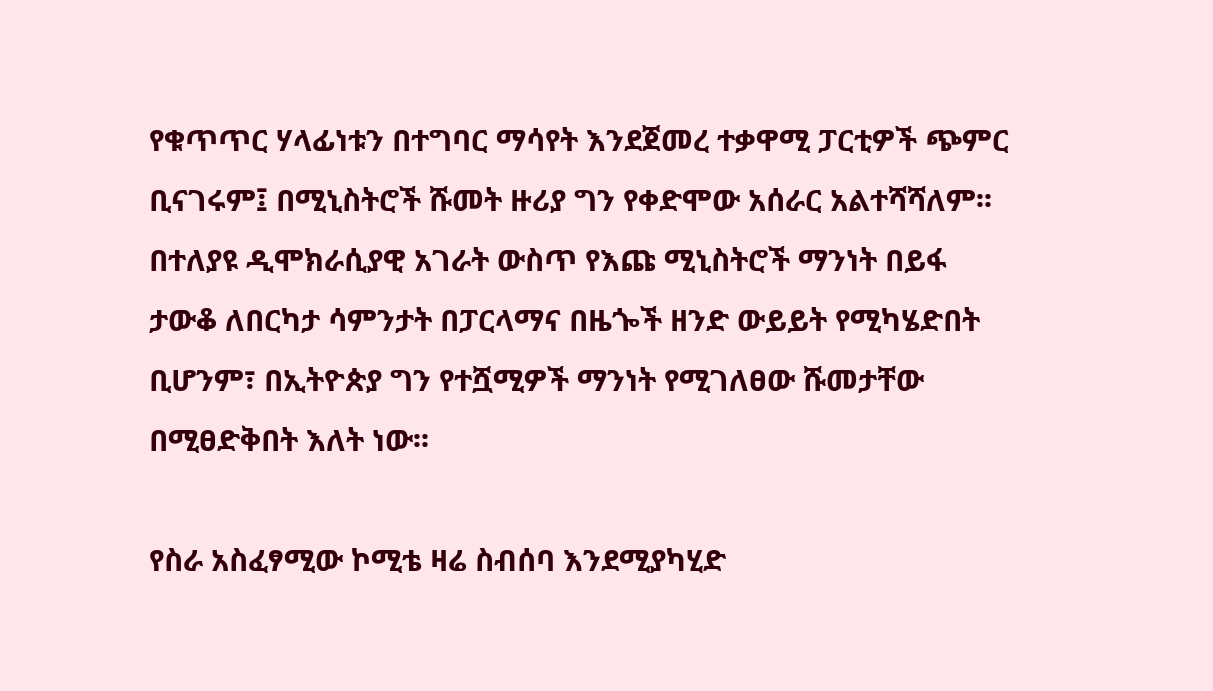የቁጥጥር ሃላፊነቱን በተግባር ማሳየት እንደጀመረ ተቃዋሚ ፓርቲዎች ጭምር ቢናገሩም፤ በሚኒስትሮች ሹመት ዙሪያ ግን የቀድሞው አሰራር አልተሻሻለም፡፡ በተለያዩ ዲሞክራሲያዊ አገራት ውስጥ የእጩ ሚኒስትሮች ማንነት በይፋ ታውቆ ለበርካታ ሳምንታት በፓርላማና በዜጐች ዘንድ ውይይት የሚካሄድበት ቢሆንም፣ በኢትዮጵያ ግን የተሿሚዎች ማንነት የሚገለፀው ሹመታቸው በሚፀድቅበት እለት ነው፡፡

የስራ አስፈፃሚው ኮሚቴ ዛሬ ስብሰባ እንደሚያካሂድ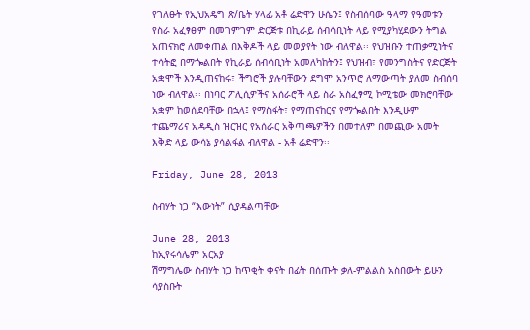የገለፁት የኢህአዴግ ጽ/ቤት ሃላፊ አቶ ሬድዋን ሁሴን፤ የስብሰባው ዓላማ የዓመቱን የስራ አፈፃፀም በመገምገም ድርጅቱ በኪራይ ሰብሳቢነት ላይ የሚያካሂደውን ትግል አጠናክሮ ለመቀጠል በእቅዶች ላይ መወያየት ነው ብለዋል፡፡ የህዝቡን ተጠቃሚነትና ተሳትፎ በማጐልበት የኪራይ ሰብሳቢነት አመለካከትን፤ የህዝብ፣ የመንግስትና የድርጅት አቋሞች እንዲጠናከሩ፣ ችግሮች ያሉባቸውን ደግሞ አንጥሮ ለማውጣት ያለመ ስብሰባ ነው ብለዋል፡፡ በነባር ፖሊሲዎችና አሰራሮች ላይ ስራ አስፈፃሚ ኮሚቴው መክሮባቸው አቋም ከወሰደባቸው በኋላ፤ የማስፋት፣ የማጠናከርና የማጐልበት እንዲሁም ተጨማሪና አዳዲስ ዝርዝር የአሰራር አቅጣጫዎችን በመተለም በመጪው አመት እቅድ ላይ ውሳኔ ያሳልፋል ብለዋል - አቶ ሬድዋን፡፡

Friday, June 28, 2013

ስብሃት ነጋ “እውነት” ሲያዳልጣቸው

June 28, 2013
ከኢየሩሳሌም አርአያ
ሽማግሌው ስብሃት ነጋ ከጥቂት ቀናት በፊት በሰጡት ቃለ-ምልልስ አስበውት ይሁን ሳያስቡት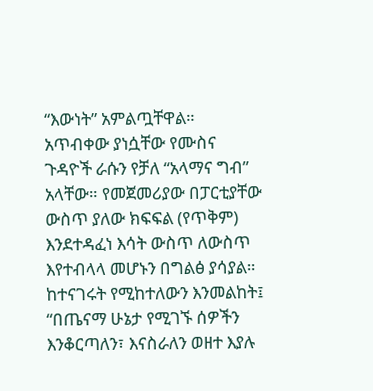“እውነት” አምልጧቸዋል። አጥብቀው ያነሷቸው የሙስና ጉዳዮች ራሱን የቻለ “አላማና ግብ” አላቸው። የመጀመሪያው በፓርቲያቸው ውስጥ ያለው ክፍፍል (የጥቅም) እንደተዳፈነ እሳት ውስጥ ለውስጥ እየተብላላ መሆኑን በግልፅ ያሳያል። ከተናገሩት የሚከተለውን እንመልከት፤ “በጤናማ ሁኔታ የሚገኙ ሰዎችን እንቆርጣለን፣ እናስራለን ወዘተ እያሉ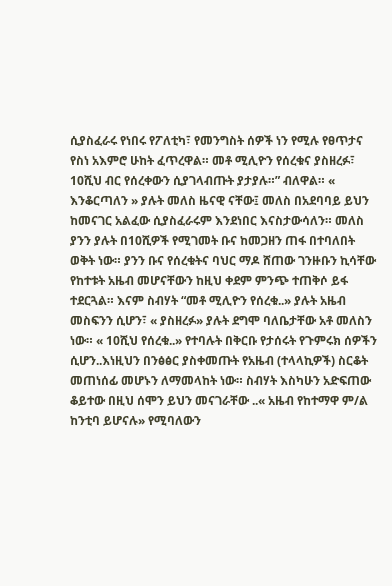ሲያስፈራሩ የነበሩ የፖለቲካ፣ የመንግስት ሰዎች ነን የሚሉ የፀጥታና የስነ አእምሮ ሁከት ፈጥረዋል። መቶ ሚሊዮን የሰረቁና ያስዘረፉ፣ 10ሺህ ብር የሰረቀውን ሲያገላብጡት ያታያሉ።” ብለዋል። « እንቆርጣለን » ያሉት መለስ ዜናዊ ናቸው፤ መለስ በአደባባይ ይህን ከመናገር አልፈው ሲያስፈራሩም እንደነበር እናስታውሳለን። መለስ ያንን ያሉት በ10ሺዎች የሚገመት ቡና ከመጋዘን ጠፋ በተባለበት ወቅት ነው። ያንን ቡና የሰረቁትና ባህር ማዶ ሸጠው ገንዙቡን ኪሳቸው የከተቱት አዜብ መሆናቸውን ከዚህ ቀደም ምንጭ ተጠቅሶ ይፋ ተደርጓል። እናም ስብሃት “መቶ ሚሊዮን የሰረቁ..» ያሉት አዜብ መስፍንን ሲሆን፣ « ያስዘረፉ» ያሉት ደግሞ ባለቤታቸው አቶ መለስን ነው። « 10ሺህ የሰረቁ..» የተባሉት በቅርቡ የታሰሩት የጉምሩክ ሰዎችን ሲሆን..እነዚህን በንፅፅር ያስቀመጡት የአዜብ (ተላላኪዎች) ስርቆት መጠነሰፊ መሆኑን ለማመላከት ነው። ስብሃት እስካሁን አድፍጠው ቆይተው በዚህ ሰሞን ይህን መናገራቸው ..« አዜብ የከተማዋ ም/ል ከንቲባ ይሆናሉ» የሚባለውን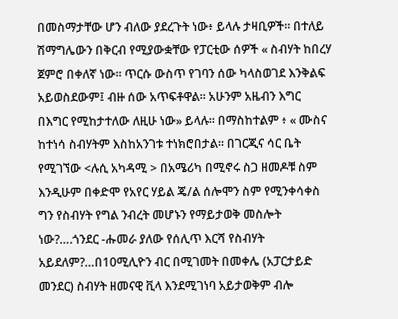በመስማታቸው ሆን ብለው ያደረጉት ነው፥ ይላሉ ታዛቢዎች። በተለይ ሽማግሌውን በቅርብ የሚያውቋቸው የፓርቲው ሰዎች « ስብሃት ከበረሃ ጀምሮ በቀለኛ ነው። ጥርሱ ውስጥ የገባን ሰው ካላስወገደ እንቅልፍ አይወስደውም፤ ብዙ ሰው አጥፍቶዋል። አሁንም አዜብን እግር በእግር የሚከታተለው ለዚሁ ነው» ይላሉ። በማስከተልም ፥ « ሙስና ከተነሳ ስብሃትም እስከአንገቱ ተነክሮበታል። በገርጂና ሳር ቤት የሚገኘው <ሉሲ አካዳሚ > በአሜሪካ በሚኖሩ ስጋ ዘመዶቹ ስም እንዲሁም በቀድሞ የአየር ሃይል ጄ/ል ሰሎሞን ስም የሚንቀሳቀስ ግን የስብሃት የግል ንብረት መሆኑን የማይታወቅ መስሎት ነው?….ጎንደር -ሑመራ ያለው የሰሊጥ እርሻ የስብሃት አይደለም?…በ10ሚሊዮን ብር በሚገመት በመቀሌ (አፓርታይድ መንደር) ስብሃት ዘመናዊ ቪላ እንደሚገነባ አይታወቅም ብሎ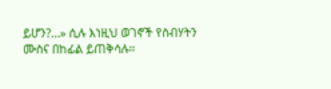ይሆን?…» ሲሉ እነዚህ ወገኖች የስብሃትን ሙስና በከፊል ይጠቅሳሉ።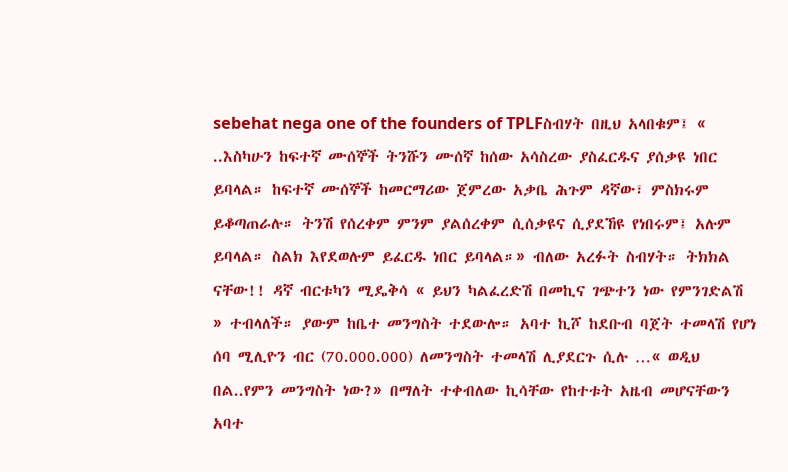sebehat nega one of the founders of TPLFስብሃት በዚህ አላበቁም፤ « ..እስካሁን ከፍተኛ ሙሰኞች ትንሹን ሙሰኛ ከሰው አሳስረው ያስፈርዱና ያሰቃዩ ነበር ይባላል። ከፍተኛ ሙሰኞች ከመርማሪው ጀምረው አቃቤ ሕጉም ዳኛው፣ ምስክሩም ይቆጣጠራሉ። ትንሽ የሰረቀም ምንም ያልሰረቀም ሲሰቃዩና ሲያደኸዩ የነበሩም፤ አሉም ይባላል። ስልክ እየደወሉም ይፈርዱ ነበር ይባላል።» ብለው አረፉት ስብሃት። ትክክል ናቸው!! ዳኛ ብርቱካን ሚዴቅሳ « ይህን ካልፈረድሽ በመኪና ገጭተን ነው የምንገድልሽ » ተብላለች። ያውም ከቤተ መንግስት ተደውሎ። አባተ ኪሾ ከደቡብ ባጀት ተመላሽ የሆነ ሰባ ሚሊዮን ብር (70.000.000) ለመንግስት ተመላሽ ሊያደርጉ ሲሉ …« ወዲህ በል..የምን መንግስት ነው?» በማለት ተቀብለው ኪሳቸው የከተቱት አዜብ መሆናቸውን አባተ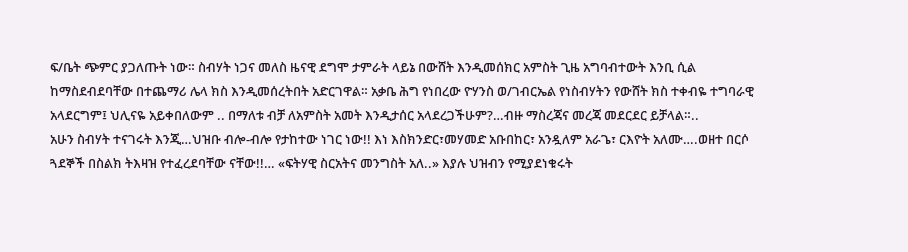ፍ/ቤት ጭምር ያጋለጡት ነው። ስብሃት ነጋና መለስ ዜናዊ ደግሞ ታምራት ላይኔ በውሸት እንዲመሰክር አምስት ጊዜ አግባብተውት እንቢ ሲል ከማስደብደባቸው በተጨማሪ ሌላ ክስ እንዲመሰረትበት አድርገዋል። አቃቤ ሕግ የነበረው ዮሃንስ ወ/ገብርኤል የነስብሃትን የውሸት ክስ ተቀብዬ ተግባራዊ አላደርግም፤ ህሊናዬ አይቀበለውም .. በማለቱ ብቻ ለአምስት አመት እንዲታሰር አላደረጋችሁም?…ብዙ ማስረጃና መረጃ መደርደር ይቻላል።..
አሁን ስብሃት ተናገሩት እንጂ…ህዝቡ ብሎ-ብሎ የታከተው ነገር ነው!! እነ እስክንድር፣መሃመድ አቡበከር፣ አንዷለም አራጌ፣ ርእዮት አለሙ….ወዘተ በርሶ ጓደኞች በስልክ ትእዛዝ የተፈረደባቸው ናቸው!!… «ፍትሃዊ ስርአትና መንግስት አለ..» እያሉ ህዝብን የሚያደነቁሩት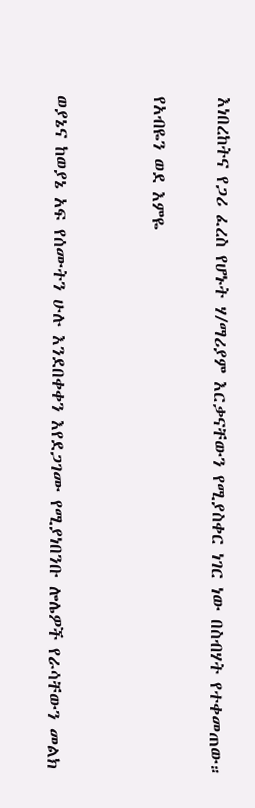እነበረከትና የጋሪ ፈረስ የሆኑት ሃ/ማሪያም እርቃናቸውን የሚያስቀር ነገር ነው በስብሃት የተቀመጠው።

የአብዬን ወደ እምዬ


ወያኔና ከወያኔ አፍ የሰሙትን ሁሉ እንደበቀቀን እየደጋገሙ የሚያነበንቡ ሎሌዎች የራሳቸውን መልክ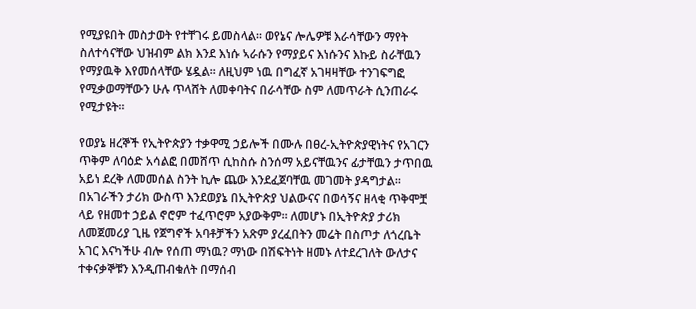የሚያዩበት መስታወት የተቸገሩ ይመስላል። ወየኔና ሎሌዎቹ እራሳቸውን ማየት ስለተሳናቸው ህዝብም ልክ እንደ እነሱ ኣራሱን የማያይና እነሱንና እኩይ ስራቸዉን የማያዉቅ እየመሰላቸው ሄዷል፡፡ ለዚህም ነዉ በግፈኛ አገዛዛቸው ተንገፍግፎ የሚቃወማቸውን ሁሉ ጥላሸት ለመቀባትና በራሳቸው ስም ለመጥራት ሲንጠራሩ የሚታዩት።

የወያኔ ዘረኞች የኢትዮጵያን ተቃዋሚ ኃይሎች በሙሉ በፀረ-ኢትዮጵያዊነትና የአገርን ጥቅም ለባዕድ አሳልፎ በመሸጥ ሲከስሱ ስንሰማ አይናቸዉንና ፊታቸዉን ታጥበዉ አይነ ደረቅ ለመመሰል ስንት ኪሎ ጨው እንደፈጀባቸዉ መገመት ያዳግታል።
በአገራችን ታሪክ ውስጥ እንደወያኔ በኢትዮጵያ ህልውናና በወሳኝና ዘላቂ ጥቅሞቿ ላይ የዘመተ ኃይል ኖሮም ተፈጥሮም አያውቅም። ለመሆኑ በኢትዮጵያ ታሪክ ለመጀመሪያ ጊዜ የጀግኖች አባቶቻችን አጽም ያረፈበትን መሬት በስጦታ ለጎረቤት አገር እናካችሁ ብሎ የሰጠ ማነዉ? ማነው በሽፍትነት ዘመኑ ለተደረገለት ውለታና ተቀናቃኞቹን እንዲጠብቁለት በማሰብ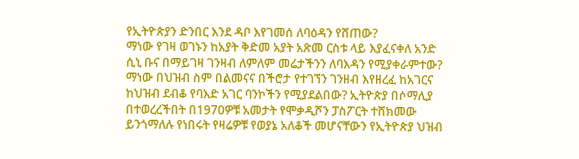የኢትዮጵያን ድንበር እንደ ዳቦ እየገመሰ ለባዕዳን የሸጠው?
ማነው የገዛ ወገኑን ከአያት ቅድመ አያት አጽመ ርስቱ ላይ እያፈናቀለ አንድ ሲኒ ቡና በማይገዛ ገንዛብ ለምለም መሬታችንን ለባእዳን የሚያቀራምተው? ማነው በህዝብ ስም በልመናና በችሮታ የተገኘን ገንዘብ እየዘረፈ ከአገርና ከህዝብ ደብቆ የባእድ አገር ባንኮችን የሚያደልበው? ኢትዮጵያ በሶማሊያ በተወረረችበት በ1970ዎቹ አመታት የሞቃዲሾን ፓስፖርት ተሸክመው ይንጎማለሉ የነበሩት የዛሬዎቹ የወያኔ አለቆች መሆናቸውን የኢትዮጵያ ህዝብ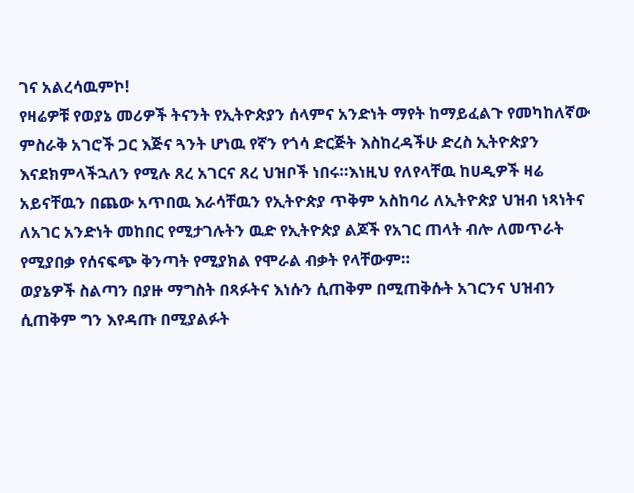ገና አልረሳዉምኮ!
የዛሬዎቹ የወያኔ መሪዎች ትናንት የኢትዮጵያን ሰላምና አንድነት ማየት ከማይፈልጉ የመካከለኛው ምስራቅ አገሮች ጋር እጅና ጓንት ሆነዉ የኛን የጎሳ ድርጅት እስከረዳችሁ ድረስ ኢትዮጵያን እናደክምላችኋለን የሚሉ ጸረ አገርና ጸረ ህዝቦች ነበሩ።እነዚህ የለየላቸዉ ከሀዲዎች ዛሬ አይናቸዉን በጨው አጥበዉ እራሳቸዉን የኢትዮጵያ ጥቅም አስከባሪ ለኢትዮጵያ ህዝብ ነጻነትና ለአገር አንድነት መከበር የሚታገሉትን ዉድ የኢትዮጵያ ልጆች የአገር ጠላት ብሎ ለመጥራት የሚያበቃ የሰናፍጭ ቅንጣት የሚያክል የሞራል ብቃት የላቸውም።
ወያኔዎች ስልጣን በያዙ ማግስት በጻፉትና እነሱን ሲጠቅም በሚጠቅሱት አገርንና ህዝብን ሲጠቅም ግን እየዳጡ በሚያልፉት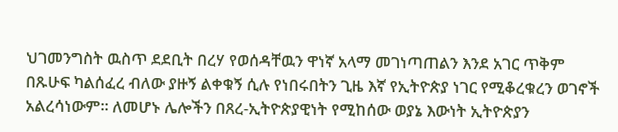ህገመንግስት ዉስጥ ደደቢት በረሃ የወሰዳቸዉን ዋነኛ አላማ መገነጣጠልን እንደ አገር ጥቅም በጹሁፍ ካልሰፈረ ብለው ያዙኝ ልቀቁኝ ሲሉ የነበሩበትን ጊዜ እኛ የኢትዮጵያ ነገር የሚቆረቁረን ወገኖች አልረሳነውም። ለመሆኑ ሌሎችን በጸረ-ኢትዮጵያዊነት የሚከሰው ወያኔ እውነት ኢትዮጵያን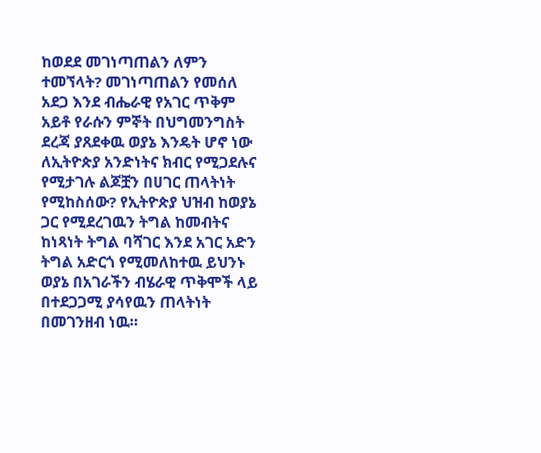ከወደደ መገነጣጠልን ለምን ተመኘላት? መገነጣጠልን የመሰለ አደጋ እንደ ብሔራዊ የአገር ጥቅም አይቶ የራሱን ምኞት በህግመንግስት ደረጃ ያጸደቀዉ ወያኔ እንዴት ሆኖ ነው ለኢትዮጵያ አንድነትና ክብር የሚጋደሉና የሚታገሉ ልጆቿን በሀገር ጠላትነት የሚከስሰው? የኢትዮጵያ ህዝብ ከወያኔ ጋር የሚደረገዉን ትግል ከመብትና ከነጻነት ትግል ባሻገር እንደ አገር አድን ትግል አድርጎ የሚመለከተዉ ይህንኑ ወያኔ በአገራችን ብሄራዊ ጥቅሞች ላይ በተደጋጋሚ ያሳየዉን ጠላትነት በመገንዘብ ነዉ።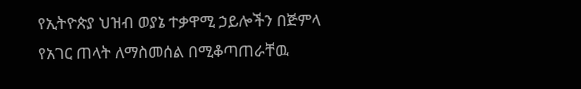የኢትዮጵያ ህዝብ ወያኔ ተቃዋሚ ኃይሎችን በጅምላ የአገር ጠላት ለማስመሰል በሚቆጣጠራቸዉ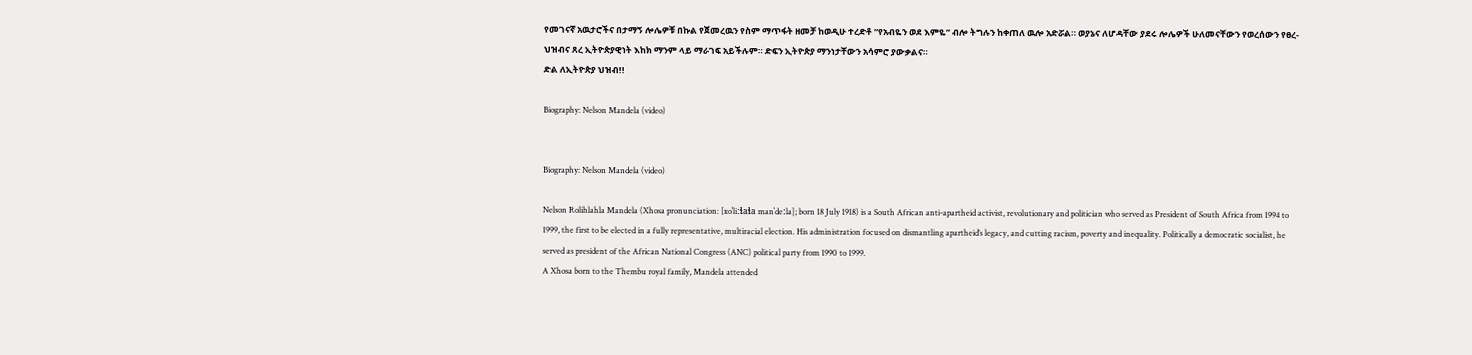የመገናኛ አዉታሮችና በታማኝ ሎሌዎቹ በኩል የጀመረዉን የስም ማጥፋት ዘመቻ ከወዲሁ ተረድቶ “የአብዬን ወደ እምዬ” ብሎ ትግሉን ከቀጠለ ዉሎ አድሯል። ወያኔና ለሆዳቸው ያደሩ ሎሌዎች ሁለመናቸውን የወረሰውን የፀረ-ህዝብና ጸረ ኢትዮጵያዊነት እከክ ማንም ላይ ማራገፍ አይችሉም። ድፍን ኢትዮጵያ ማንነታቸውን አሳምሮ ያውቃልና።
ድል ለኢትዮጵያ ህዝብ!!

Biography: Nelson Mandela (video)


Biography: Nelson Mandela (video)

Nelson Rolihlahla Mandela (Xhosa pronunciation: [xoˈliːɬaɬa manˈdeːla]; born 18 July 1918) is a South African anti-apartheid activist, revolutionary and politician who served as President of South Africa from 1994 to 1999, the first to be elected in a fully representative, multiracial election. His administration focused on dismantling apartheid’s legacy, and cutting racism, poverty and inequality. Politically a democratic socialist, he served as president of the African National Congress (ANC) political party from 1990 to 1999.
A Xhosa born to the Thembu royal family, Mandela attended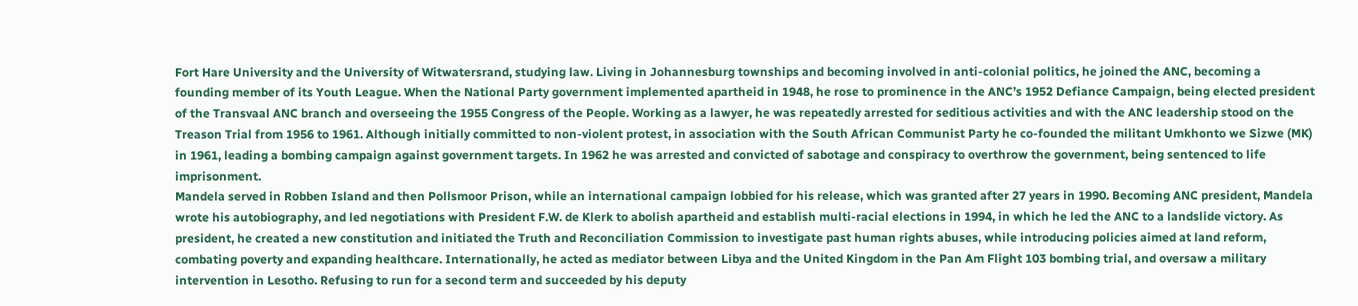Fort Hare University and the University of Witwatersrand, studying law. Living in Johannesburg townships and becoming involved in anti-colonial politics, he joined the ANC, becoming a founding member of its Youth League. When the National Party government implemented apartheid in 1948, he rose to prominence in the ANC’s 1952 Defiance Campaign, being elected president of the Transvaal ANC branch and overseeing the 1955 Congress of the People. Working as a lawyer, he was repeatedly arrested for seditious activities and with the ANC leadership stood on the Treason Trial from 1956 to 1961. Although initially committed to non-violent protest, in association with the South African Communist Party he co-founded the militant Umkhonto we Sizwe (MK) in 1961, leading a bombing campaign against government targets. In 1962 he was arrested and convicted of sabotage and conspiracy to overthrow the government, being sentenced to life imprisonment.
Mandela served in Robben Island and then Pollsmoor Prison, while an international campaign lobbied for his release, which was granted after 27 years in 1990. Becoming ANC president, Mandela wrote his autobiography, and led negotiations with President F.W. de Klerk to abolish apartheid and establish multi-racial elections in 1994, in which he led the ANC to a landslide victory. As president, he created a new constitution and initiated the Truth and Reconciliation Commission to investigate past human rights abuses, while introducing policies aimed at land reform, combating poverty and expanding healthcare. Internationally, he acted as mediator between Libya and the United Kingdom in the Pan Am Flight 103 bombing trial, and oversaw a military intervention in Lesotho. Refusing to run for a second term and succeeded by his deputy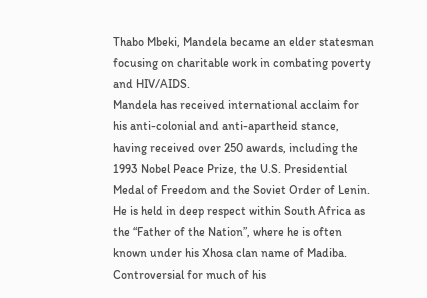Thabo Mbeki, Mandela became an elder statesman focusing on charitable work in combating poverty and HIV/AIDS.
Mandela has received international acclaim for his anti-colonial and anti-apartheid stance, having received over 250 awards, including the 1993 Nobel Peace Prize, the U.S. Presidential Medal of Freedom and the Soviet Order of Lenin. He is held in deep respect within South Africa as the “Father of the Nation”, where he is often known under his Xhosa clan name of Madiba. Controversial for much of his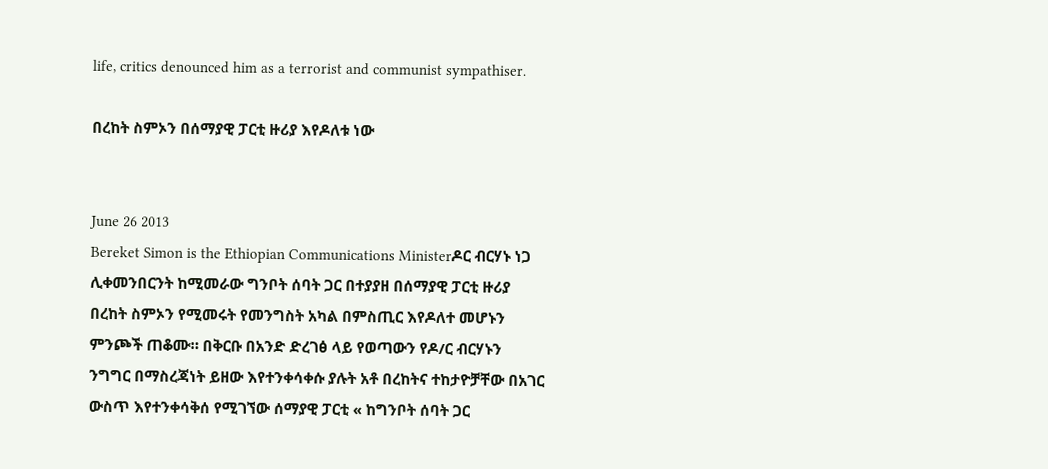life, critics denounced him as a terrorist and communist sympathiser.

በረከት ስምኦን በሰማያዊ ፓርቲ ዙሪያ እየዶለቱ ነው


June 26 2013
Bereket Simon is the Ethiopian Communications Ministerዶር ብርሃኑ ነጋ ሊቀመንበርንት ከሚመራው ግንቦት ሰባት ጋር በተያያዘ በሰማያዊ ፓርቲ ዙሪያ በረከት ስምኦን የሚመሩት የመንግስት አካል በምስጢር እየዶለተ መሆኑን ምንጮች ጠቆሙ። በቅርቡ በአንድ ድረገፅ ላይ የወጣውን የዶ/ር ብርሃኑን ንግግር በማስረጃነት ይዘው እየተንቀሳቀሱ ያሉት አቶ በረከትና ተከታዮቻቸው በአገር ውስጥ እየተንቀሳቅሰ የሚገኘው ሰማያዊ ፓርቲ « ከግንቦት ሰባት ጋር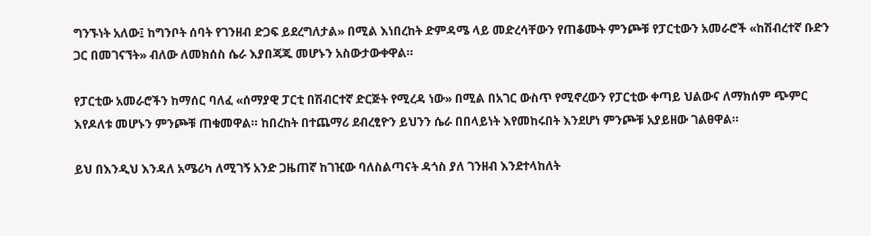ግንኙነት አለው፤ ከግንቦት ሰባት የገንዘብ ድጋፍ ይደረግለታል» በሚል እነበረከት ድምዳሜ ላይ መድረሳቸውን የጠቆሙት ምንጮቹ የፓርቲውን አመራሮች «ከሽብረተኛ ቡድን ጋር በመገናኘት» ብለው ለመክሰስ ሴራ እያበጃጁ መሆኑን አስውታውቀዋል።

የፓርቲው አመራሮችን ከማሰር ባለፈ «ሰማያዊ ፓርቲ በሽብርተኛ ድርጅት የሚረዳ ነው» በሚል በአገር ውስጥ የሚኖረውን የፓርቲው ቀጣይ ህልውና ለማክሰም ጭምር እየዶለቱ መሆኑን ምንጮቹ ጠቁመዋል። ከበረከት በተጨማሪ ደብረፂዮን ይህንን ሴራ በበላይነት እየመከሩበት እንደሆነ ምንጮቹ አያይዘው ገልፀዋል።

ይህ በእንዲህ እንዳለ አሜሪካ ለሚገኝ አንድ ጋዜጠኛ ከገዢው ባለስልጣናት ዳጎስ ያለ ገንዘብ እንደተላከለት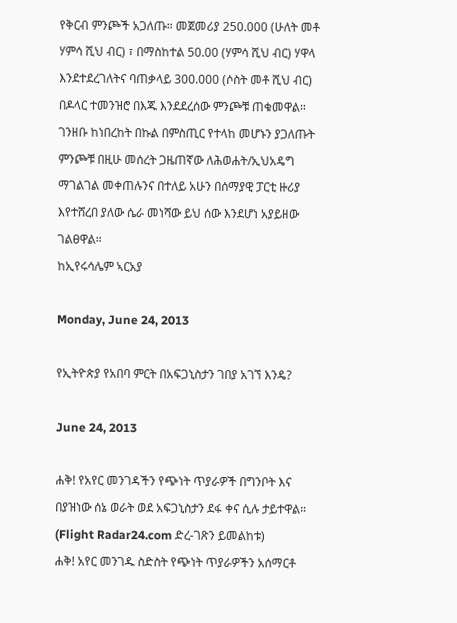የቅርብ ምንጮች አጋለጡ። መጀመሪያ 250.000 (ሁለት መቶ ሃምሳ ሺህ ብር) ፣ በማስከተል 50.00 (ሃምሳ ሺህ ብር) ሃዋላ እንደተደረገለትና ባጠቃላይ 300.000 (ሶስት መቶ ሺህ ብር) በዶላር ተመንዝሮ በእጁ እንደደረሰው ምንጮቹ ጠቁመዋል። ገንዘቡ ከነበረከት በኩል በምስጢር የተላከ መሆኑን ያጋለጡት ምንጮቹ በዚሁ መሰረት ጋዜጠኛው ለሕወሐት/ኢህአዴግ ማገልገል መቀጠሉንና በተለይ አሁን በሰማያዊ ፓርቲ ዙሪያ እየተሸረበ ያለው ሴራ መነሻው ይህ ሰው እንደሆነ አያይዘው ገልፀዋል።
ከኢየሩሳሌም ኣርአያ

Monday, June 24, 2013

የኢትዮጵያ የአበባ ምርት በአፍጋኒስታን ገበያ አገኘ እንዴ?

June 24, 2013

ሐቅ! የአየር መንገዳችን የጭነት ጥያራዎች በግንቦት እና በያዝነው ሰኔ ወራት ወደ አፍጋኒስታን ደፋ ቀና ሲሉ ታይተዋል። (Flight Radar24.com ድረ-ገጽን ይመልከቱ)
ሐቅ! አየር መንገዱ ስድስት የጭነት ጥያራዎችን አሰማርቶ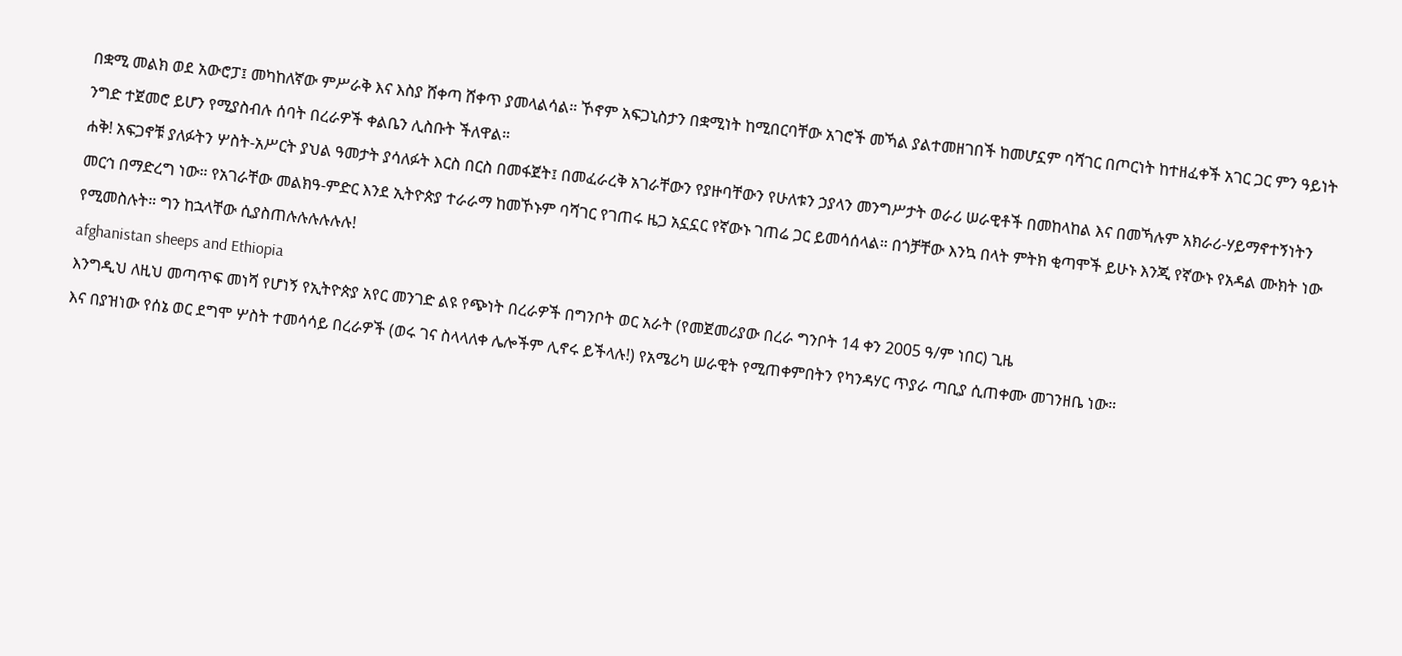በቋሚ መልክ ወደ አውሮፓ፤ መካከለኛው ምሥራቅ እና እስያ ሸቀጣ ሸቀጥ ያመላልሳል። ኾኖም አፍጋኒስታን በቋሚነት ከሚበርባቸው አገሮች መኻል ያልተመዘገበች ከመሆኗም ባሻገር በጦርነት ከተዘፈቀች አገር ጋር ምን ዓይነት ንግድ ተጀመሮ ይሆን የሚያስብሉ ሰባት በረራዎች ቀልቤን ሊስቡት ችለዋል።
ሐቅ! አፍጋኖቹ ያለፉትን ሦስት-አሥርት ያህል ዓመታት ያሳለፉት እርስ በርስ በመፋጀት፤ በመፈራረቅ አገራቸውን የያዙባቸውን የሁለቱን ኃያላን መንግሥታት ወራሪ ሠራዊቶች በመከላከል እና በመኻሉም አክራሪ-ሃይማኖተኝነትን መርኅ በማድረግ ነው። የአገራቸው መልክዓ-ምድር እንደ ኢትዮጵያ ተራራማ ከመኾኑም ባሻገር የገጠሩ ዜጋ አኗኗር የኛውኑ ገጠሬ ጋር ይመሳሰላል። በጎቻቸው እንኳ በላት ምትክ ቂጣሞች ይሁኑ እንጂ የኛውኑ የአዳል ሙክት ነው የሚመስሉት። ግን ከኋላቸው ሲያስጠሉሉሉሉሉሉ!
afghanistan sheeps and Ethiopia
እንግዲህ ለዚህ መጣጥፍ መነሻ የሆነኝ የኢትዮጵያ አየር መንገድ ልዩ የጭነት በረራዎች በግንቦት ወር አራት (የመጀመሪያው በረራ ግንቦት 14 ቀን 2005 ዓ/ም ነበር) ጊዜ
እና በያዝነው የሰኔ ወር ደግሞ ሦስት ተመሳሳይ በረራዎች (ወሩ ገና ስላላለቀ ሌሎችም ሊኖሩ ይችላሉ!) የአሜሪካ ሠራዊት የሚጠቀምበትን የካንዳሃር ጥያራ ጣቢያ ሲጠቀሙ መገንዘቤ ነው።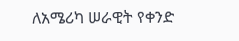ለአሜሪካ ሠራዊት የቀንድ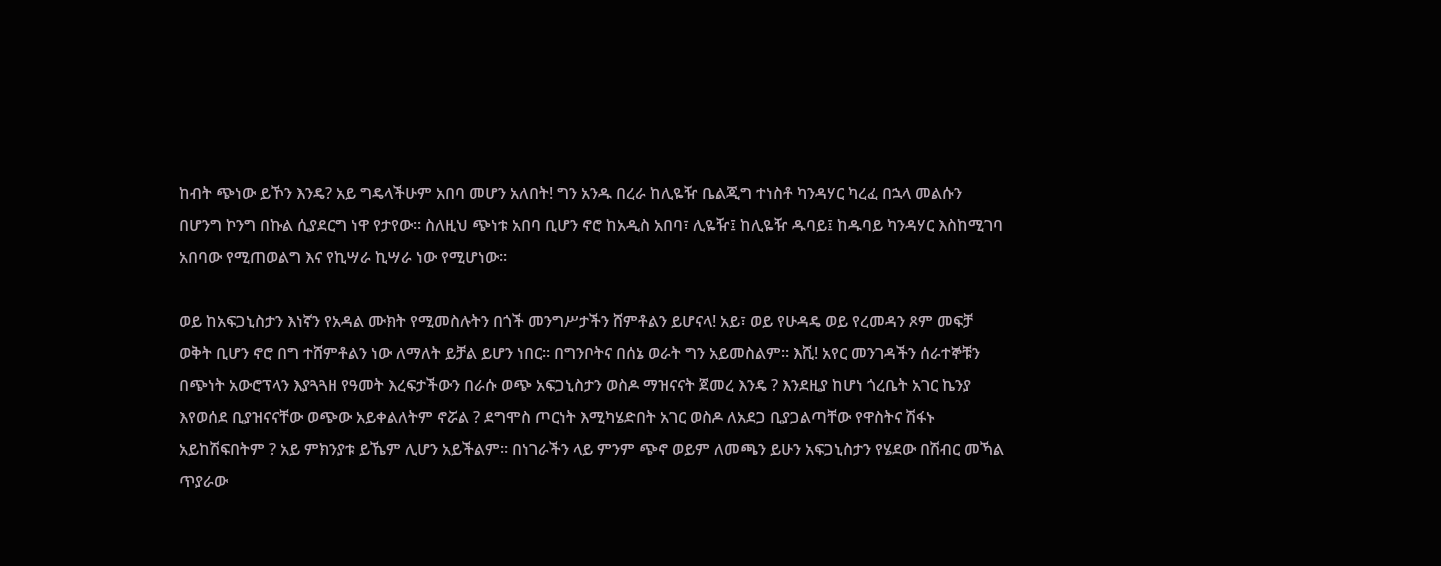ከብት ጭነው ይኾን እንዴ? አይ ግዴላችሁም አበባ መሆን አለበት! ግን አንዱ በረራ ከሊዬዥ ቤልጂግ ተነስቶ ካንዳሃር ካረፈ በኋላ መልሱን በሆንግ ኮንግ በኩል ሲያደርግ ነዋ የታየው። ስለዚህ ጭነቱ አበባ ቢሆን ኖሮ ከአዲስ አበባ፣ ሊዬዥ፤ ከሊዬዥ ዱባይ፤ ከዱባይ ካንዳሃር እስከሚገባ አበባው የሚጠወልግ እና የኪሣራ ኪሣራ ነው የሚሆነው።

ወይ ከአፍጋኒስታን እነኛን የአዳል ሙክት የሚመስሉትን በጎች መንግሥታችን ሸምቶልን ይሆናላ! አይ፣ ወይ የሁዳዴ ወይ የረመዳን ጾም መፍቻ ወቅት ቢሆን ኖሮ በግ ተሸምቶልን ነው ለማለት ይቻል ይሆን ነበር። በግንቦትና በሰኔ ወራት ግን አይመስልም። እሺ! አየር መንገዳችን ሰራተኞቹን በጭነት አውሮፕላን እያጓጓዘ የዓመት እረፍታችውን በራሱ ወጭ አፍጋኒስታን ወስዶ ማዝናናት ጀመረ እንዴ ? እንደዚያ ከሆነ ጎረቤት አገር ኬንያ እየወሰደ ቢያዝናናቸው ወጭው አይቀልለትም ኖሯል ? ደግሞስ ጦርነት እሚካሄድበት አገር ወስዶ ለአደጋ ቢያጋልጣቸው የዋስትና ሽፋኑ አይከሽፍበትም ? አይ ምክንያቱ ይኼም ሊሆን አይችልም። በነገራችን ላይ ምንም ጭኖ ወይም ለመጫን ይሁን አፍጋኒስታን የሄደው በሽብር መኻል ጥያራው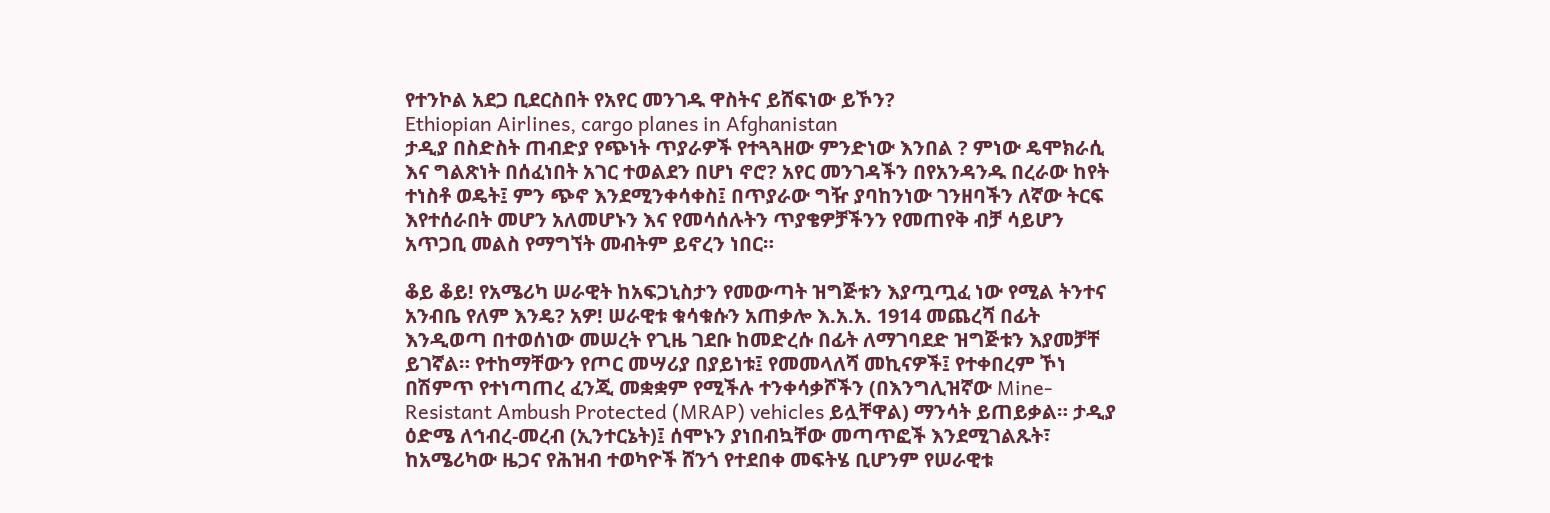የተንኮል አደጋ ቢደርስበት የአየር መንገዱ ዋስትና ይሸፍነው ይኾን?
Ethiopian Airlines, cargo planes in Afghanistan
ታዲያ በስድስት ጠብድያ የጭነት ጥያራዎች የተጓጓዘው ምንድነው እንበል ? ምነው ዴሞክራሲ እና ግልጽነት በሰፈነበት አገር ተወልደን በሆነ ኖሮ? አየር መንገዳችን በየአንዳንዱ በረራው ከየት ተነስቶ ወዴት፤ ምን ጭኖ እንደሚንቀሳቀስ፤ በጥያራው ግዥ ያባከንነው ገንዘባችን ለኛው ትርፍ እየተሰራበት መሆን አለመሆኑን እና የመሳሰሉትን ጥያቄዎቻችንን የመጠየቅ ብቻ ሳይሆን አጥጋቢ መልስ የማግኘት መብትም ይኖረን ነበር።

ቆይ ቆይ! የአሜሪካ ሠራዊት ከአፍጋኒስታን የመውጣት ዝግጅቱን እያጧጧፈ ነው የሚል ትንተና አንብቤ የለም እንዴ? አዎ! ሠራዊቱ ቁሳቁሱን አጠቃሎ እ.አ.አ. 1914 መጨረሻ በፊት እንዲወጣ በተወሰነው መሠረት የጊዜ ገደቡ ከመድረሱ በፊት ለማገባደድ ዝግጅቱን እያመቻቸ ይገኛል። የተከማቸውን የጦር መሣሪያ በያይነቱ፤ የመመላለሻ መኪናዎች፤ የተቀበረም ኾነ በሽምጥ የተነጣጠረ ፈንጂ መቋቋም የሚችሉ ተንቀሳቃሾችን (በእንግሊዝኛው Mine-Resistant Ambush Protected (MRAP) vehicles ይሏቸዋል) ማንሳት ይጠይቃል። ታዲያ ዕድሜ ለኅብረ-መረብ (ኢንተርኔት)፤ ሰሞኑን ያነበብኳቸው መጣጥፎች እንደሚገልጹት፣ ከአሜሪካው ዜጋና የሕዝብ ተወካዮች ሸንጎ የተደበቀ መፍትሄ ቢሆንም የሠራዊቱ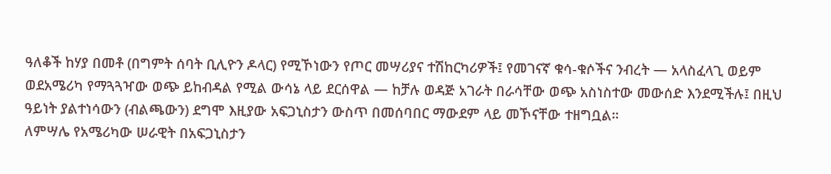ዓለቆች ከሃያ በመቶ (በግምት ሰባት ቢሊዮን ዶላር) የሚኾነውን የጦር መሣሪያና ተሽከርካሪዎች፤ የመገናኛ ቁሳ-ቁሶችና ንብረት — አላስፈላጊ ወይም ወደአሜሪካ የማጓጓዣው ወጭ ይከብዳል የሚል ውሳኔ ላይ ደርሰዋል — ከቻሉ ወዳጅ አገራት በራሳቸው ወጭ አስነስተው መውሰድ እንደሚችሉ፤ በዚህ ዓይነት ያልተነሳውን (ብልጫውን) ደግሞ እዚያው አፍጋኒስታን ውስጥ በመሰባበር ማውደም ላይ መኾናቸው ተዘግቧል።
ለምሣሌ የአሜሪካው ሠራዊት በአፍጋኒስታን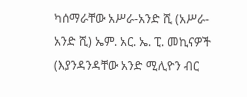ካሰማራቸው አሥራ-አንድ ሺ (አሥራ-አንድ ሺ) ኤም. አር. ኤ. ፒ. መኪናዎች (እያንዳንዳቸው አንድ ሚሊዮን ብር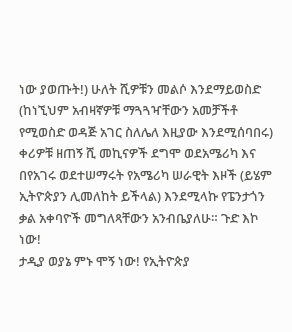ነው ያወጡት!) ሁለት ሺዎቹን መልሶ እንደማይወስድ (ከነኚህም አብዛኛዎቹ ማጓጓዣቸውን አመቻችቶ የሚወስድ ወዳጅ አገር ስለሌለ እዚያው እንደሚሰባበሩ) ቀሪዎቹ ዘጠኝ ሺ መኪናዎች ደግሞ ወደአሜሪካ እና በየአገሩ ወደተሠማሩት የአሜሪካ ሠራዊት እዞች (ይሄም ኢትዮጵያን ሊመለከት ይችላል) እንደሚላኩ የፔንታጎን ቃል አቀባዮች መግለጻቸውን አንብቤያለሁ። ጉድ እኮ ነው!
ታዲያ ወያኔ ምኑ ሞኝ ነው! የኢትዮጵያ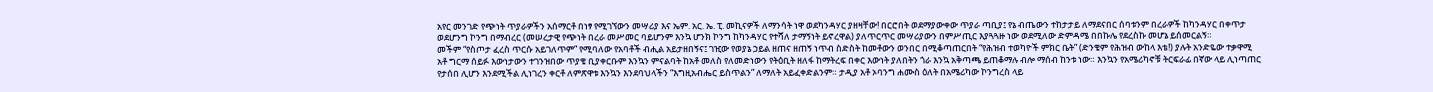አየር መንገድ የጭነት ጥያራዎችን አሰማርቶ በነፃ የሚገኘውን መሣሪያ እና ኤም. አር. ኤ. ፒ. መኪናዎች ለማንሳት ነዋ ወደካንዳሃር ያዘዛቸው! በርሮበት ወደማያውቀው ጥያራ ጣቢያ፤ የኔ ብጤውን ተከታታይ ለማደናበር ሰባቱንም በረራዎች ከካንዳሃር በቀጥታ ወደሆንግ ኮንግ በማብረር (መሠረታዊ የጭነት በረራ መሥመር ባይሆንም እንኳ ሆንክ ኮንግ ከካንዳሃር የተሻለ ታማኝነት ይኖረዋል) ያለጥርጥር መሣሪያውን በምሥጢር እያጓጓዙ ነው ወደሚለው ድምዳሜ በበኩሌ የደረስኩ መሆኔ ይሰመርልኝ።
መችም “የስጦታ ፈረስ ጥርሱ አይገለጥም” የሚባለው የአባቶች ብሒል አይታዘበኝና፤ ገዢው የወያኔ ኃይል ዘጠና ዘጠኝ ነጥብ ስድስት ከመቶውን ወንበር በሚቆጣጠርበት “የሕዝብ ተወካዮች ምክር ቤት” (ድንቄም የሕዝብ ውከላ እቴ!) ያሉት አንድዬው ተቃዋሚ አቶ ግርማ ሰይፉ እውነታውን ተገንዝበው ጥያቄ ቢያቀርቡም እንኳን ምናልባት ከአቶ መለስ የለመድነውን የትዕቢት ዘለፋ ከማትረፍ በቀር እውነት ያለበትን ጎራ እንኳ አቅጣጫ ይጠቆማሉ ብሎ ማሰብ ከንቱ ነው። እንኳን የአሜሪካኖቹ ትርፍራፊ በኛው ላይ ሊነጣጠር የታሰበ ሊሆን እንደሚችል ሊነገረን ቀርቶ ለምጽዋቱ እንኳን እንደባህላችን “እግዚአብሔር ይስጥልን” ለማለት አይፈቀድልንም። ታዲያ አቶ ኦባንግ ሐሙስ ዕለት በአሜሪካው ኮንግረስ ላይ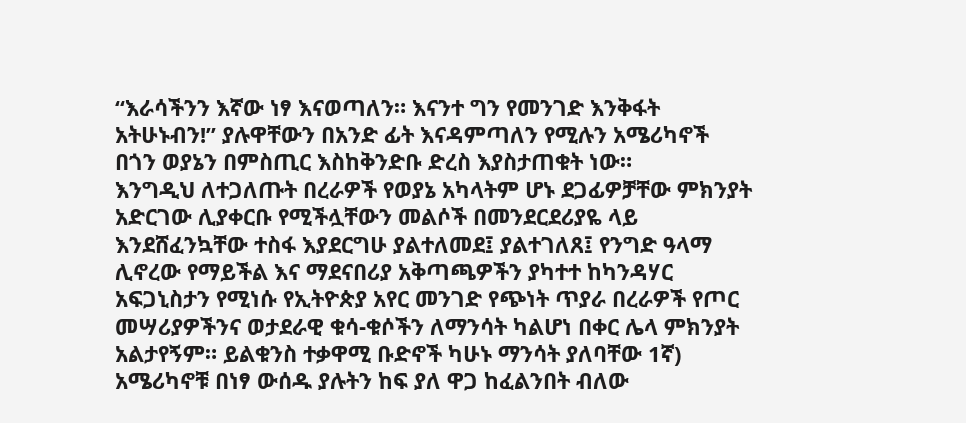“እራሳችንን እኛው ነፃ እናወጣለን። እናንተ ግን የመንገድ እንቅፋት አትሁኑብን!” ያሉዋቸውን በአንድ ፊት እናዳምጣለን የሚሉን አሜሪካኖች በጎን ወያኔን በምስጢር እስከቅንድቡ ድረስ እያስታጠቁት ነው።
እንግዲህ ለተጋለጡት በረራዎች የወያኔ አካላትም ሆኑ ደጋፊዎቻቸው ምክንያት አድርገው ሊያቀርቡ የሚችሏቸውን መልሶች በመንደርደሪያዬ ላይ እንደሸፈንኳቸው ተስፋ እያደርግሁ ያልተለመደ፤ ያልተገለጸ፤ የንግድ ዓላማ ሊኖረው የማይችል እና ማደናበሪያ አቅጣጫዎችን ያካተተ ከካንዳሃር አፍጋኒስታን የሚነሱ የኢትዮጵያ አየር መንገድ የጭነት ጥያራ በረራዎች የጦር መሣሪያዎችንና ወታደራዊ ቁሳ-ቁሶችን ለማንሳት ካልሆነ በቀር ሌላ ምክንያት አልታየኝም። ይልቁንስ ተቃዋሚ ቡድኖች ካሁኑ ማንሳት ያለባቸው 1ኛ) አሜሪካኖቹ በነፃ ውሰዱ ያሉትን ከፍ ያለ ዋጋ ከፈልንበት ብለው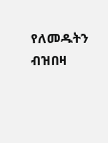የለመዱትን ብዝበዛ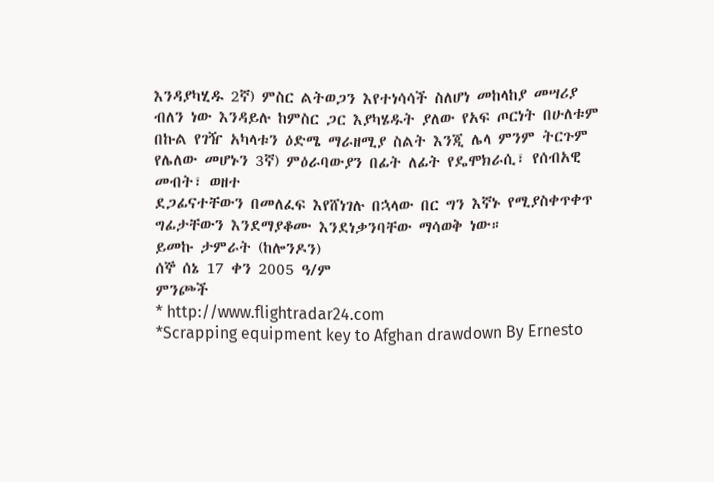እንዳያካሂዱ 2ኛ) ምስር ልትወጋን እየተነሳሳች ስለሆነ መከላከያ መሣሪያ ብለን ነው እንዳይሉ ከምስር ጋር እያካሄዱት ያለው የአፍ ጦርነት በሁለቱም በኩል የገዥ አካላቱን ዕድሜ ማራዘሚያ ስልት እንጂ ሌላ ምንም ትርጉም የሌለው መሆኑን 3ኛ) ምዕራባውያን በፊት ለፊት የዴሞክራሲ፣ የሰብአዊ መብት፣ ወዘተ
ደጋፊናተቸውን በመለፈፍ እየሸነገሉ በኋላው በር ግን እኛኑ የሚያስቀጥቀጥ ግፊታቸውን እንደማያቆሙ እንደነቃንባቸው ማሳወቅ ነው።
ይመኩ ታምራት (ከሎንዶን)
ሰኞ ሰኔ 17 ቀን 2005 ዓ/ም
ምንጮች
* http://www.flightradar24.com
*Scrapping equipment key to Afghan drawdown By Ernesto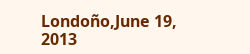Londoño,June 19, 2013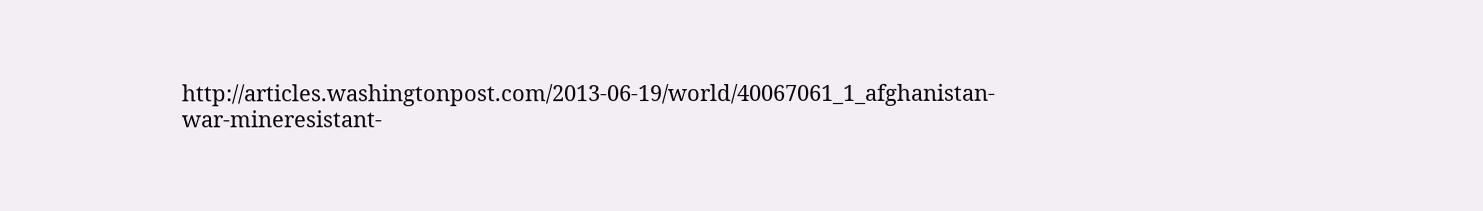http://articles.washingtonpost.com/2013-06-19/world/40067061_1_afghanistan-war-mineresistant-